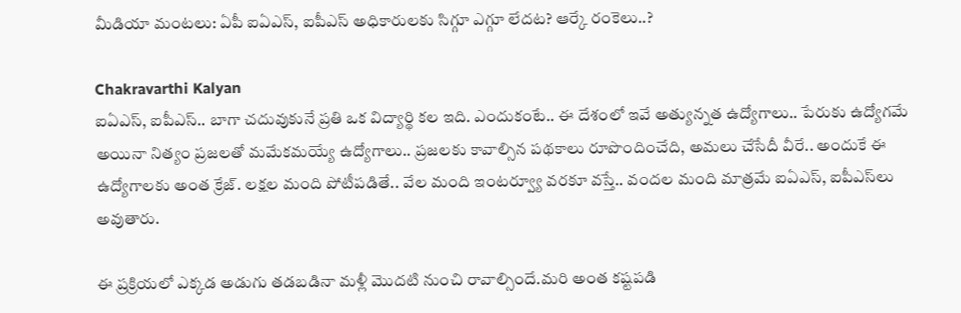మీడియా మంటలు: ఏపీ ఐఏఎస్‌, ఐపీఎస్‌ అధికారులకు సిగ్గూ ఎగ్గూ లేదట? ఆర్కే రంకెలు..?

Chakravarthi Kalyan
ఐఏఎస్, ఐపీఎస్.. బాగా చదువుకునే ప్రతి ఒక విద్యార్థి కల ఇది. ఎందుకంటే.. ఈ దేశంలో ఇవే అత్యున్నత ఉద్యోగాలు.. పేరుకు ఉద్యోగమే అయినా నిత్యం ప్రజలతో మమేకమయ్యే ఉద్యోగాలు.. ప్రజలకు కావాల్సిన పథకాలు రూపొందించేది, అమలు చేసేదీ వీరే.. అందుకే ఈ ఉద్యోగాలకు అంత క్రేజ్. లక్షల మంది పోటీపడితే.. వేల మంది ఇంటర్వ్యూ వరకూ వస్తే.. వందల మంది మాత్రమే ఐఏఎస్, ఐపీఎస్‌లు అవుతారు.

ఈ ప్రక్రియలో ఎక్కడ అడుగు తడబడినా మళ్లీ మొదటి నుంచి రావాల్సిందే.మరి అంత కష్టపడి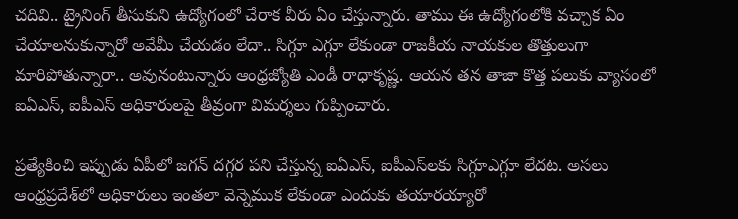చదివి.. ట్రైనింగ్ తీసుకుని ఉద్యోగంలో చేరాక వీరు ఏం చేస్తున్నారు. తాము ఈ ఉద్యోగంలోకి వచ్చాక ఏం చేయాలనుకున్నారో అవేమీ చేయడం లేదా.. సిగ్గూ ఎగ్గూ లేకుండా రాజకీయ నాయకుల తొత్తులుగా మారిపోతున్నారా.. అవునంటున్నారు ఆంధ్రజ్యోతి ఎండీ రాధాకృష్ణ. ఆయన తన తాజా కొత్త పలుకు వ్యాసంలో ఐఏఎస్, ఐపీఎస్ అధికారులపై తీవ్రంగా విమర్శలు గుప్పించారు.

ప్రత్యేకించి ఇప్పుడు ఏపీలో జగన్ దగ్గర పని చేస్తున్న ఐఏఎస్, ఐపీఎస్‌లకు సిగ్గూఎగ్గూ లేదట. అసలు ఆంధ్రప్రదేశ్‌లో అధికారులు ఇంతలా వెన్నెముక లేకుండా ఎందుకు తయారయ్యారో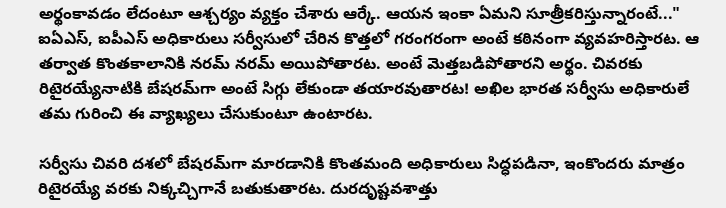అర్థంకావడం లేదంటూ ఆశ్చర్యం వ్యక్తం చేశారు ఆర్కే. ఆయన ఇంకా ఏమని సూత్రీకరిస్తున్నారంటే..." ఐఏఎస్‌, ఐపీఎస్‌ అధికారులు సర్వీసులో చేరిన కొత్తలో గరంగరంగా అంటే కఠినంగా వ్యవహరిస్తారట. ఆ తర్వాత కొంతకాలానికి నరమ్‌ నరమ్‌ అయిపోతారట. అంటే మెత్తబడిపోతారని అర్థం. చివరకు రిటైరయ్యేనాటికి బేషరమ్‌గా అంటే సిగ్గు లేకుండా తయారవుతారట! అఖిల భారత సర్వీసు అధికారులే తమ గురించి ఈ వ్యాఖ్యలు చేసుకుంటూ ఉంటారట.

సర్వీసు చివరి దశలో బేషరమ్‌గా మారడానికి కొంతమంది అధికారులు సిద్ధపడినా, ఇంకొందరు మాత్రం రిటైరయ్యే వరకు నిక్కచ్చిగానే బతుకుతారట. దురదృష్టవశాత్తు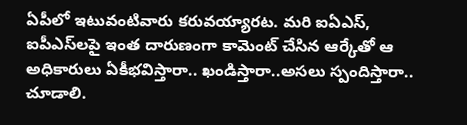ఏపీలో ఇటువంటివారు కరువయ్యారట. మరి ఐఏఎస్, ఐపీఎస్‌లపై ఇంత దారుణంగా కామెంట్ చేసిన ఆర్కేతో ఆ అధికారులు ఏకీభవిస్తారా.. ఖండిస్తారా..అసలు స్పందిస్తారా.. చూడాలి.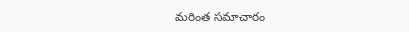మరింత సమాచారం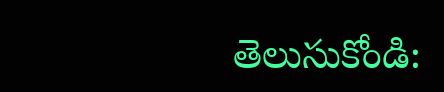తెలుసుకోండి: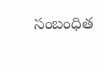సంబంధిత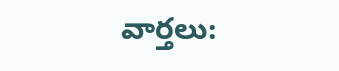వార్తలు: